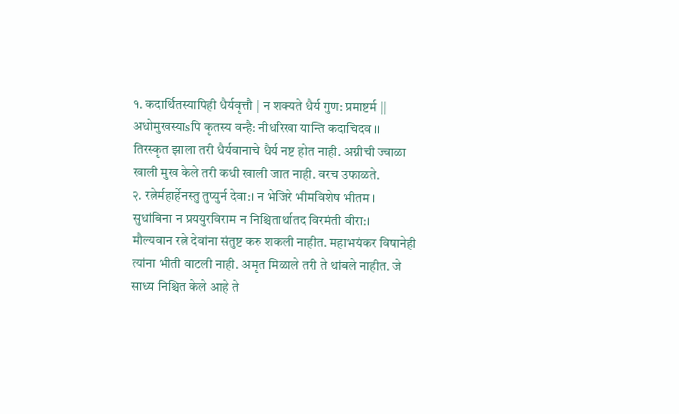१. कदार्थितस्यापिही धैर्यवृत्तौ | न शक्यते धैर्य गुण: प्रमाष्टर्म ||
अधोमुखस्याsपि कृतस्य वन्है: नीधरिखा यान्ति कदाचिदव ।।
तिरस्कृत झाला तरी धैर्यवानाचे धैर्य नष्ट होत नाही. अग्नीची ज्वाळा खाली मुख केले तरी कधी खाली जात नाही. वरच उफाळते.
२. रत्नेर्महार्हेनस्तु तुप्युर्न देवा:। न भेजिरे भीमविशेष भीतम ।
सुधांबिना न प्रययुरविराम न निश्चितार्थातद विरमंती वीरा:।
मौल्यवान रत्ने देवांना संतुष्ट करु शकली नाहीत. महाभयंकर विषानेही त्यांना भीती वाटली नाही. अमृत मिळाले तरी ते थांबले नाहीत. जे साध्य निश्चित केले आहे ते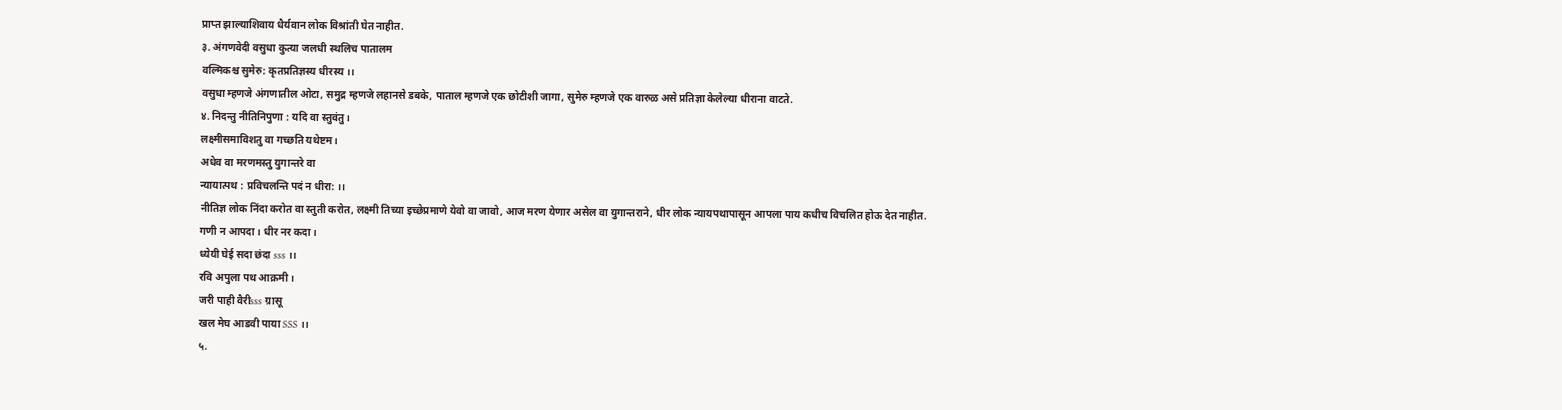प्राप्त झाल्याशिवाय धैर्यवान लोक विश्रांती घेत नाहीत.
३. अंगणवेदी वसुधा कुत्या जलधी स्थलिच पातालम
वल्मिकश्च सुमेरु: कृतप्रतिज्ञस्य धीरस्य ।।
वसुधा म्हणजे अंगणातील ओटा, समुद्र म्हणजे लहानसे डबके, पाताल म्हणजे एक छोटीशी जागा, सुमेरु म्हणजे एक वारुळ असे प्रतिज्ञा केलेल्या धीराना वाटते.
४. निदन्तु नीतिनिपुणा : यदि वा स्तुवंतु।
लक्ष्मीसमाविशतु वा गच्छति यथेष्टम।
अधेव वा मरणमस्तु युगान्तरे वा
न्यायात्पथ : प्रविचलन्ति पदं न धीरा: ।।
नीतिज्ञ लोक निंदा करोत वा स्तुती करोत, लक्ष्मी तिच्या इच्छेप्रमाणे येवो वा जावो, आज मरण येणार असेल वा युगान्तराने, धीर लोक न्यायपथापासून आपला पाय कधीच विचलित होऊ देत नाहीत.
गणी न आपदा । धीर नर कदा ।
ध्येयी घेई सदा छंदा sss ।।
रवि अपुला पथ आक्रमी ।
जरी पाही वैरीsss ग्रासू
खल मेघ आडवी पाया SSS ।।
५.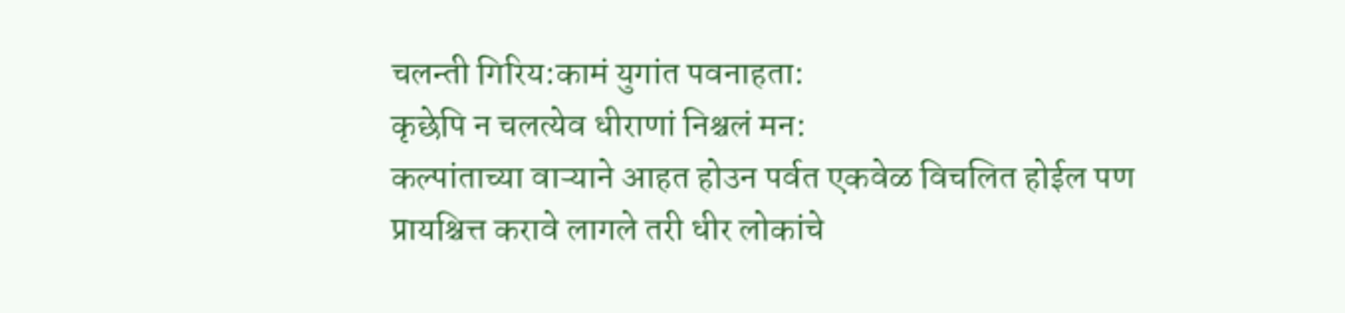चलन्ती गिरिय:कामं युगांत पवनाहता:
कृछेपि न चलत्येव धीराणां निश्चलं मन:
कल्पांताच्या वाऱ्याने आहत होउन पर्वत एकवेळ विचलित होईल पण प्रायश्चित्त करावे लागले तरी धीर लोकांचे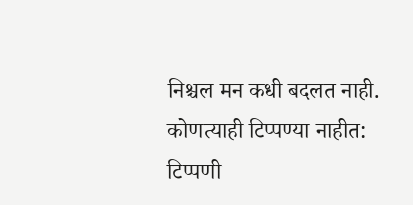निश्चल मन कधी बदलत नाही.
कोणत्याही टिप्पण्या नाहीत:
टिप्पणी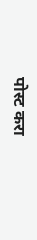पोस्ट करा